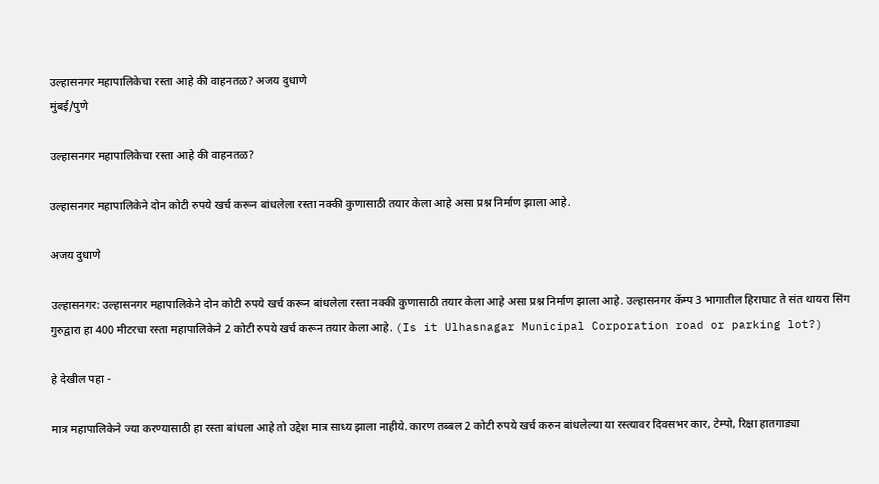उल्हासनगर महापालिकेचा रस्ता आहे की वाहनतळ? अजय दुधाणे
मुंबई/पुणे

उल्हासनगर महापालिकेचा रस्ता आहे की वाहनतळ?

उल्हासनगर महापालिकेने दोन कोटी रुपये खर्च करून बांधलेला रस्ता नक्की कुणासाठी तयार केला आहे असा प्रश्न निर्माण झाला आहे.

अजय दुधाणे

उल्हासनगर: उल्हासनगर महापालिकेने दोन कोटी रुपये खर्च करून बांधलेला रस्ता नक्की कुणासाठी तयार केला आहे असा प्रश्न निर्माण झाला आहे. उल्हासनगर कॅम्प 3 भागातील हिराघाट ते संत थायरा सिंग गुरुद्वारा हा 400 मीटरचा रस्ता महापालिकेने 2 कोटी रुपये खर्च करून तयार केला आहे. (Is it Ulhasnagar Municipal Corporation road or parking lot?)

हे देखील पहा -

मात्र महापालिकेने ज्या करण्यासाठी हा रस्ता बांधला आहे तो उद्देश मात्र साध्य झाला नाहीये. कारण तब्बल 2 कोटी रुपये खर्च करुन बांधलेल्या या रस्त्यावर दिवसभर कार, टेम्पो, रिक्षा हातगाड्या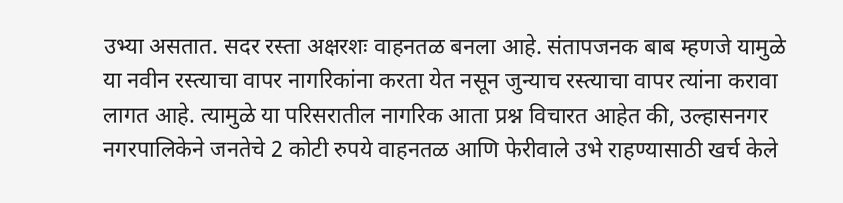उभ्या असतात. सदर रस्ता अक्षरशः वाहनतळ बनला आहे. संतापजनक बाब म्हणजे यामुळे या नवीन रस्त्याचा वापर नागरिकांना करता येत नसून जुन्याच रस्त्याचा वापर त्यांना करावा लागत आहे. त्यामुळे या परिसरातील नागरिक आता प्रश्न विचारत आहेत की, उल्हासनगर नगरपालिकेने जनतेचे 2 कोटी रुपये वाहनतळ आणि फेरीवाले उभे राहण्यासाठी खर्च केले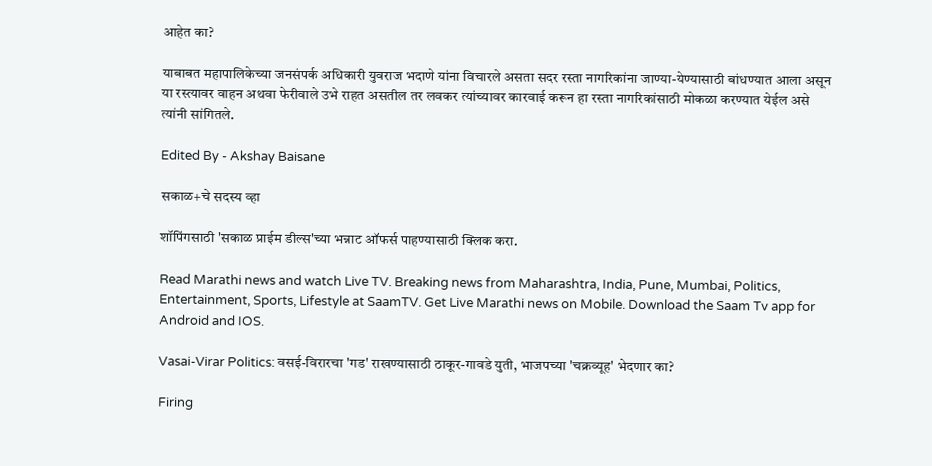आहेत का?

याबाबत महापालिकेच्या जनसंपर्क अधिकारी युवराज भदाणे यांना विचारले असता सदर रस्ता नागरिकांना जाण्या-येण्यासाठी बांधण्यात आला असून या रस्त्यावर वाहन अथवा फेरीवाले उभे राहत असतील तर लवकर त्यांच्यावर कारवाई करून हा रस्ता नागरिकांसाठी मोकळा करण्यात येईल असे त्यांनी सांगितले.

Edited By - Akshay Baisane

सकाळ+चे सदस्य व्हा

शॉपिंगसाठी 'सकाळ प्राईम डील्स'च्या भन्नाट ऑफर्स पाहण्यासाठी क्लिक करा.

Read Marathi news and watch Live TV. Breaking news from Maharashtra, India, Pune, Mumbai, Politics, Entertainment, Sports, Lifestyle at SaamTV. Get Live Marathi news on Mobile. Download the Saam Tv app for Android and IOS.

Vasai-Virar Politics: वसई-विरारचा 'गड' राखण्यासाठी ठाकूर-गावडे युती, भाजपच्या 'चक्रव्यूह' भेदणार का?

Firing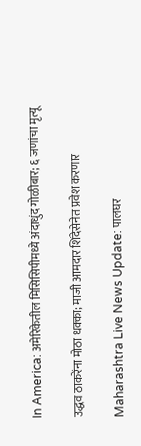In America: अमेरिकेतील मिसिसिपीमध्ये अंदाधुंद गोळीबार; ६ जणांचा मृत्यू

उद्धव ठाकरेंना मोठा धक्का; माजी आमदार शिंदेसेनेत प्रवेश करणार

Maharashtra Live News Update: पालघर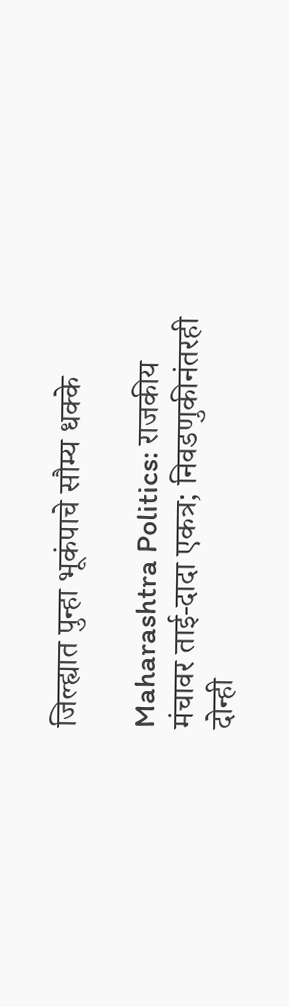जिल्ह्यात पुन्हा भूकंपाचे सौम्य धक्के

Maharashtra Politics: राजकीय मंचावर ताई-दादा एकत्र; निवडणुकीनंतरही दोन्ही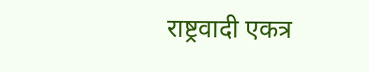राष्ट्रवादी एकत्र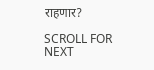राहणार?

SCROLL FOR NEXT